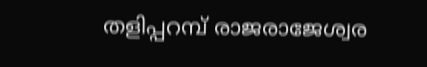തളിപ്പറമ്പ് രാജരാജേശ്വര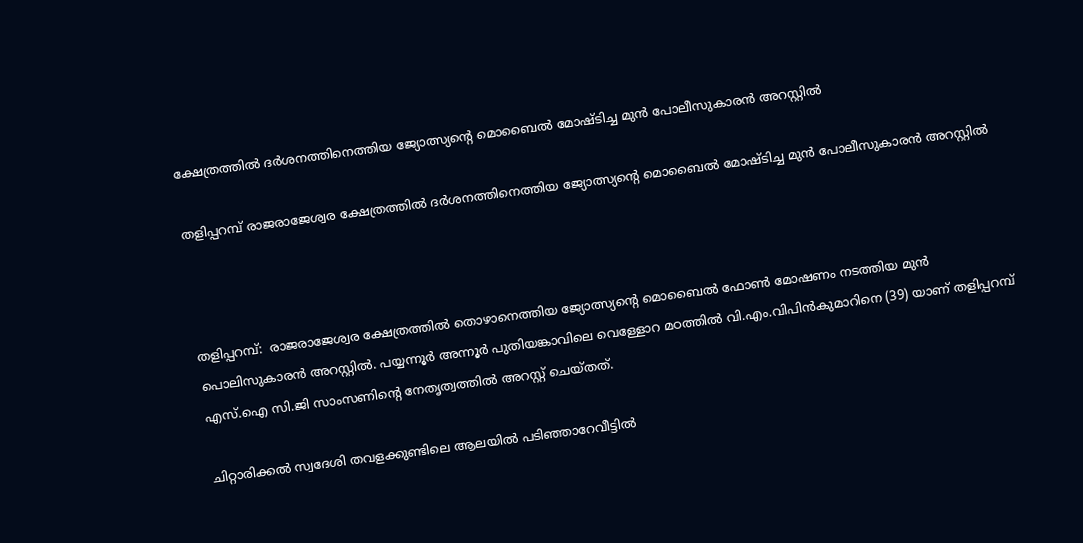ക്ഷേത്രത്തില്‍ ദര്‍ശനത്തിനെത്തിയ ജ്യോത്സ്യന്റെ മൊബൈല്‍ മോഷ്ടിച്ച മുന്‍ പോലീസുകാരന്‍ അറസ്റ്റില്‍

തളിപ്പറമ്പ് രാജരാജേശ്വര ക്ഷേത്രത്തില്‍ ദര്‍ശനത്തിനെത്തിയ ജ്യോത്സ്യന്റെ മൊബൈല്‍ മോഷ്ടിച്ച മുന്‍ പോലീസുകാരന്‍ അറസ്റ്റില്‍



തളിപ്പറമ്പ്:  രാജരാജേശ്വര ക്ഷേത്രത്തില്‍ തൊഴാനെത്തിയ ജ്യോത്സ്യന്റെ മൊബൈല്‍ ഫോണ്‍ മോഷണം നടത്തിയ മുന്‍ പൊലിസുകാരന്‍ അറസ്റ്റില്‍. പയ്യന്നൂര്‍ അന്നൂര്‍ പുതിയങ്കാവിലെ വെള്ളോറ മഠത്തില്‍ വി.എം.വിപിന്‍കുമാറിനെ (39) യാണ് തളിപ്പറമ്പ് എസ്.ഐ സി.ജി സാംസണിന്റെ നേതൃത്വത്തില്‍ അറസ്റ്റ് ചെയ്തത്.

ചിറ്റാരിക്കല്‍ സ്വദേശി തവളക്കുണ്ടിലെ ആലയില്‍ പടിഞ്ഞാറേവീട്ടില്‍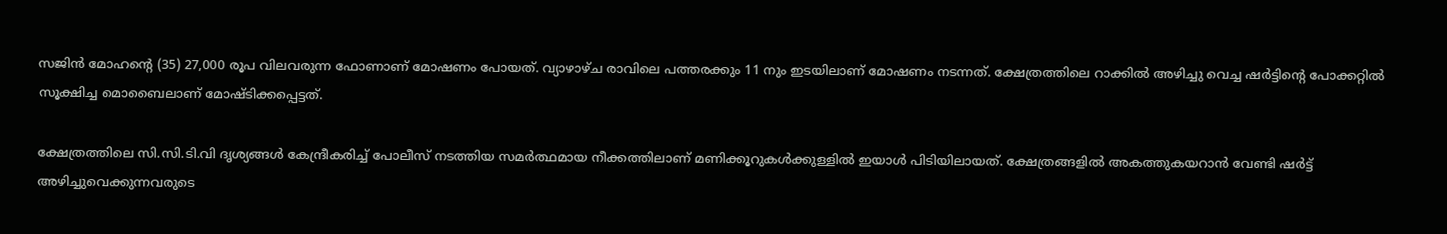സജിന്‍ മോഹന്റെ (35) 27,000 രൂപ വിലവരുന്ന ഫോണാണ് മോഷണം പോയത്. വ്യാഴാഴ്ച രാവിലെ പത്തരക്കും 11 നും ഇടയിലാണ് മോഷണം നടന്നത്. ക്ഷേത്രത്തിലെ റാക്കില്‍ അഴിച്ചു വെച്ച ഷര്‍ട്ടിന്റെ പോക്കറ്റില്‍ സൂക്ഷിച്ച മൊബൈലാണ് മോഷ്ടിക്കപ്പെട്ടത്.

ക്ഷേത്രത്തിലെ സി.സി.ടി.വി ദൃശ്യങ്ങള്‍ കേന്ദ്രീകരിച്ച് പോലീസ് നടത്തിയ സമര്‍ത്ഥമായ നീക്കത്തിലാണ് മണിക്കൂറുകള്‍ക്കുള്ളില്‍ ഇയാള്‍ പിടിയിലായത്. ക്ഷേത്രങ്ങളില്‍ അകത്തുകയറാന്‍ വേണ്ടി ഷര്‍ട്ട് അഴിച്ചുവെക്കുന്നവരുടെ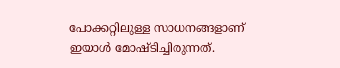പോക്കറ്റിലുള്ള സാധനങ്ങളാണ് ഇയാള്‍ മോഷ്ടിച്ചിരുന്നത്.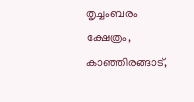തൃച്ചംബരം ക്ഷേത്രം, കാഞ്ഞിരങ്ങാട്,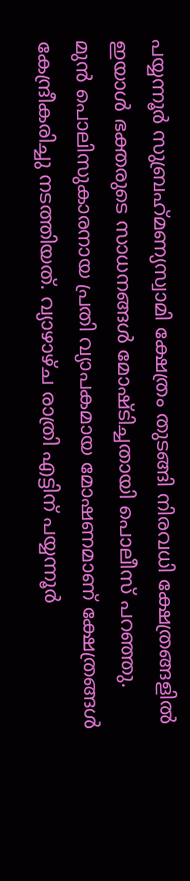പയ്യന്നൂര്‍ സുബ്രഹ്‌മണ്യസ്വാമി ക്ഷേത്രം തുടങ്ങി നിരവധി ക്ഷേത്രങ്ങളില്‍ ഇയാള്‍ ഭക്തരുടെ സാധനങ്ങള്‍ മോഷ്ടിച്ചതായി പൊലീസ് പറഞ്ഞു. മുന്‍ പൊലിസുകാരനായ പ്രതി വ്യാപകമായ മോഷണമാണ് ക്ഷേത്രങ്ങള്‍ കേന്ദ്രീകരിച്ചു നടത്തിയത്. വ്യാഴാഴ്ച രാത്രി എട്ടിന് പയ്യന്നൂര്‍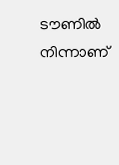ടൗണില്‍ നിന്നാണ്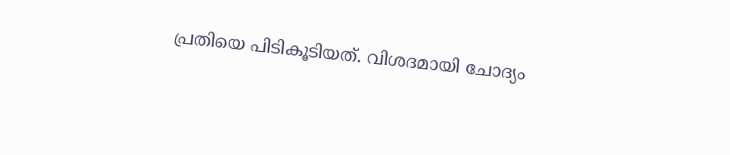പ്രതിയെ പിടികൂടിയത്. വിശദമായി ചോദ്യം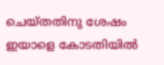ചെയ്തതിനു ശേഷം ഇയാളെ കോടതിയില്‍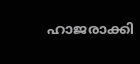ഹാജരാക്കി